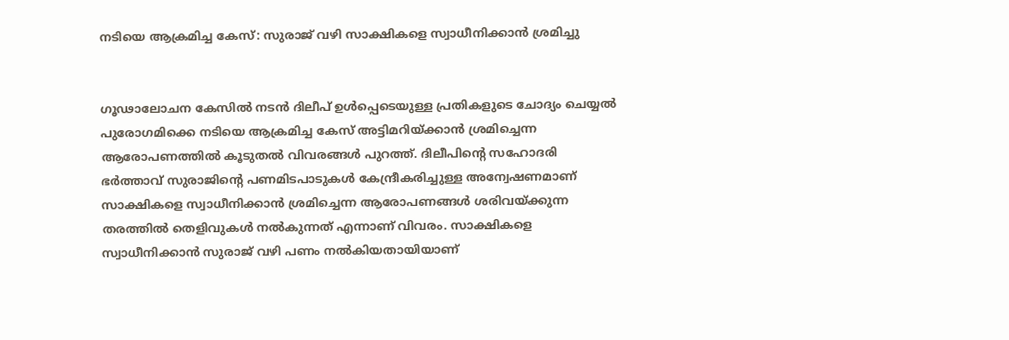നടിയെ ആക്രമിച്ച കേസ്: സുരാജ് വഴി സാക്ഷികളെ സ്വാധീനിക്കാൻ ശ്രമിച്ചു


ഗൂഢാലോചന കേസിൽ‍ നടന്‍ ദിലീപ് ഉൾ‍പ്പെടെയുള്ള പ്രതികളുടെ ചോദ്യം ചെയ്യൽ‍ പുരോഗമിക്കെ നടിയെ ആക്രമിച്ച കേസ് അട്ടിമറിയ്ക്കാന്‍ ശ്രമിച്ചെന്ന ആരോപണത്തിൽ‍ കൂടുതൽ‍ വിവരങ്ങൾ‍ പുറത്ത്. ദിലീപിന്റെ സഹോദരി ഭർ‍ത്താവ് സുരാജിന്റെ പണമിടപാടുകൾ‍ കേന്ദ്രീകരിച്ചുള്ള അന്വേഷണമാണ് സാക്ഷികളെ സ്വാധീനിക്കാൻ ശ്രമിച്ചെന്ന ആരോപണങ്ങൾ‍ ശരിവയ്ക്കുന്ന തരത്തിൽ‍ തെളിവുകൾ‍ നൽ‍കുന്നത് എന്നാണ് വിവരം. സാക്ഷികളെ സ്വാധീനിക്കാന്‍ സുരാജ് വഴി പണം നൽ‍കിയതായിയാണ്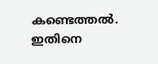കണ്ടെത്തൽ‍. ഇതിനെ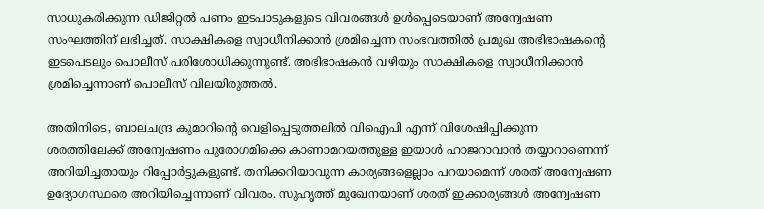സാധുകരിക്കുന്ന ഡിജിറ്റൽ‍ പണം ഇടപാടുകളുടെ വിവരങ്ങൾ‍ ഉൾ‍പ്പെടെയാണ് അന്വേഷണ സംഘത്തിന് ലഭിച്ചത്. സാക്ഷികളെ സ്വാധീനിക്കാൻ ശ്രമിച്ചെന്ന സംഭവത്തിൽ‍ പ്രമുഖ അഭിഭാഷകന്റെ ഇടപെടലും പൊലീസ് പരിശോധിക്കുന്നുണ്ട്. അഭിഭാഷകൻ വഴിയും സാക്ഷികളെ സ്വാധീനിക്കാന്‍ ശ്രമിച്ചെന്നാണ് പൊലീസ് വിലയിരുത്തൽ‍.

അതിനിടെ, ബാലചന്ദ്ര കുമാറിന്റെ വെളിപ്പെടുത്തലിൽ‍ വിഐപി എന്ന് വിശേഷിപ്പിക്കുന്ന ശരത്തിലേക്ക് അന്വേഷണം പുരോഗമിക്കെ കാണാമറയത്തുള്ള ഇയാൾ‍ ഹാജറാവാൻ തയ്യാറാണെന്ന് അറിയിച്ചതായും റിപ്പോർ‍ട്ടുകളുണ്ട്. തനിക്കറിയാവുന്ന കാര്യങ്ങളെല്ലാം പറയാമെന്ന് ശരത് അന്വേഷണ ഉദ്യോഗസ്ഥരെ അറിയിച്ചെന്നാണ് വിവരം. സുഹൃത്ത് മുഖേനയാണ് ശരത് ഇക്കാര്യങ്ങൾ‍ അന്വേഷണ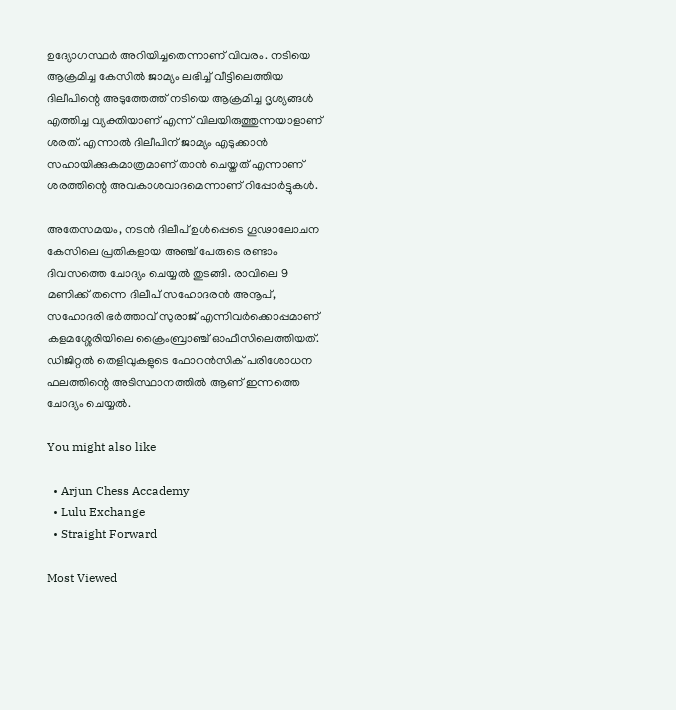ഉദ്യോഗസ്ഥർ‍ അറിയിച്ചതെന്നാണ് വിവരം. നടിയെ ആക്രമിച്ച കേസിൽ‍ ജാമ്യം ലഭിച്ച് വീട്ടിലെത്തിയ ദിലീപിന്റെ അടുത്തേത്ത് നടിയെ ആക്രമിച്ച ദൃശ്യങ്ങൾ‍ എത്തിച്ച വ്യക്തിയാണ് എന്ന് വിലയിരുത്തുന്നയാളാണ് ശരത്. എന്നാൽ‍ ദിലീപിന് ജാമ്യം എടുക്കാൻ സഹായിക്കുകമാത്രമാണ് താൻ ചെയ്തത് എന്നാണ് ശരത്തിന്റെ അവകാശവാദമെന്നാണ് റിപ്പോർ‍ട്ടുകൾ‍.

അതേസമയം, നടൻ ദിലീപ് ഉൾ‍പ്പെടെ ഗൂഢാലോചന കേസിലെ പ്രതികളായ അഞ്ച് പേരുടെ രണ്ടാം ദിവസത്തെ ചോദ്യം ചെയ്യൽ‍ തുടങ്ങി. രാവിലെ 9 മണിക്ക് തന്നെ ദിലീപ് സഹോദരൻ അനൂപ്, സഹോദരി ഭർ‍ത്താവ് സുരാജ് എന്നിവർ‍ക്കൊപ്പമാണ് കളമശ്ശേരിയിലെ ക്രൈംബ്രാഞ്ച് ഓഫീസിലെത്തിയത്. ഡിജിറ്റൽ തെളിവുകളുടെ ഫോറൻസിക് പരിശോധന ഫലത്തിന്റെ അടിസ്ഥാനത്തിൽ ആണ് ഇന്നത്തെ ചോദ്യം ചെയ്യൽ.

You might also like

  • Arjun Chess Accademy
  • Lulu Exchange
  • Straight Forward

Most Viewed